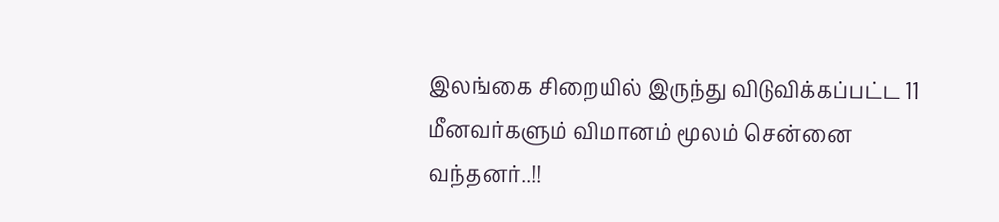இலங்கை சிறையில் இருந்து விடுவிக்கப்பட்ட 11 மீனவர்களும் விமானம் மூலம் சென்னை வந்தனர்..!!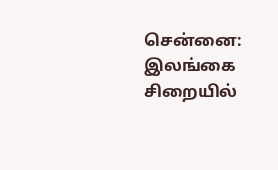சென்னை: இலங்கை சிறையில்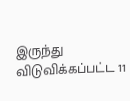இருந்து விடுவிக்கப்பட்ட 11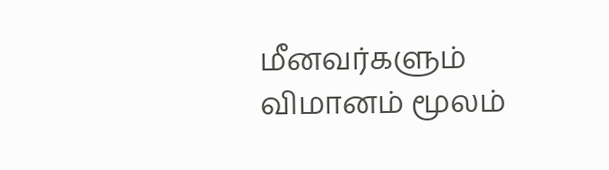மீனவர்களும் விமானம் மூலம்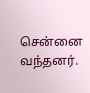சென்னை வந்தனர்.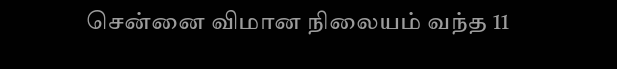சென்னை விமான நிலையம் வந்த 11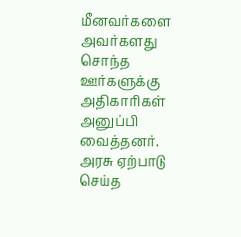மீனவர்களை அவர்களது சொந்த ஊர்களுக்கு அதிகாரிகள் அனுப்பி வைத்தனர். அரசு ஏற்பாடு செய்த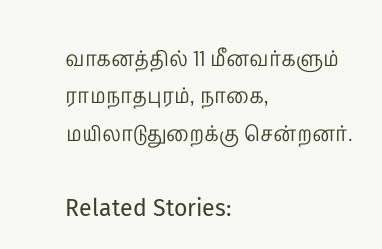வாகனத்தில் 11 மீனவர்களும் ராமநாதபுரம், நாகை, மயிலாடுதுறைக்கு சென்றனர்.

Related Stories: